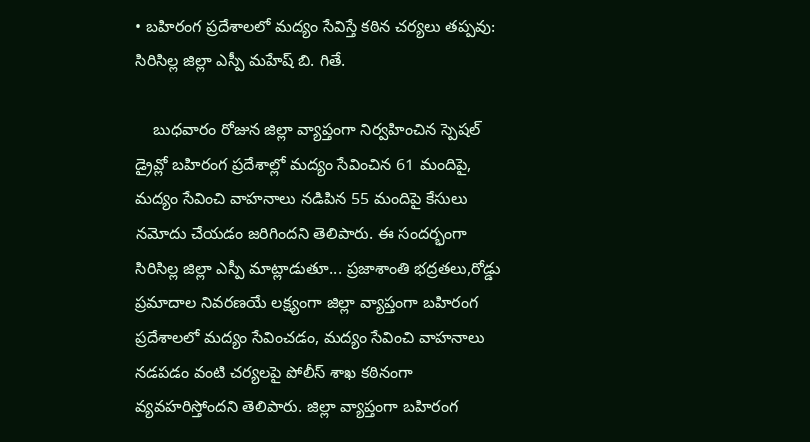• బహిరంగ ప్రదేశాలలో మద్యం సేవిస్తే కఠిన చర్యలు తప్పవు: సిరిసిల్ల జిల్లా ఎస్పీ మహేష్ బి. గితే.

    బుధవారం రోజున జిల్లా వ్యాప్తంగా నిర్వహించిన స్పెషల్ డ్రైవ్లో బహిరంగ ప్రదేశాల్లో మద్యం సేవించిన 61 మందిపై, మద్యం సేవించి వాహనాలు నడిపిన 55 మందిపై కేసులు నమోదు చేయడం జరిగిందని తెలిపారు. ఈ సందర్భంగా సిరిసిల్ల జిల్లా ఎస్పీ మాట్లాడుతూ... ప్రజాశాంతి భద్రతలు,రోడ్డు ప్రమాదాల నివరణయే లక్ష్యంగా జిల్లా వ్యాప్తంగా బహిరంగ ప్రదేశాలలో మద్యం సేవించడం, మద్యం సేవించి వాహనాలు నడపడం వంటి చర్యలపై పోలీస్ శాఖ కఠినంగా వ్యవహరిస్తోందని తెలిపారు. జిల్లా వ్యాప్తంగా బహిరంగ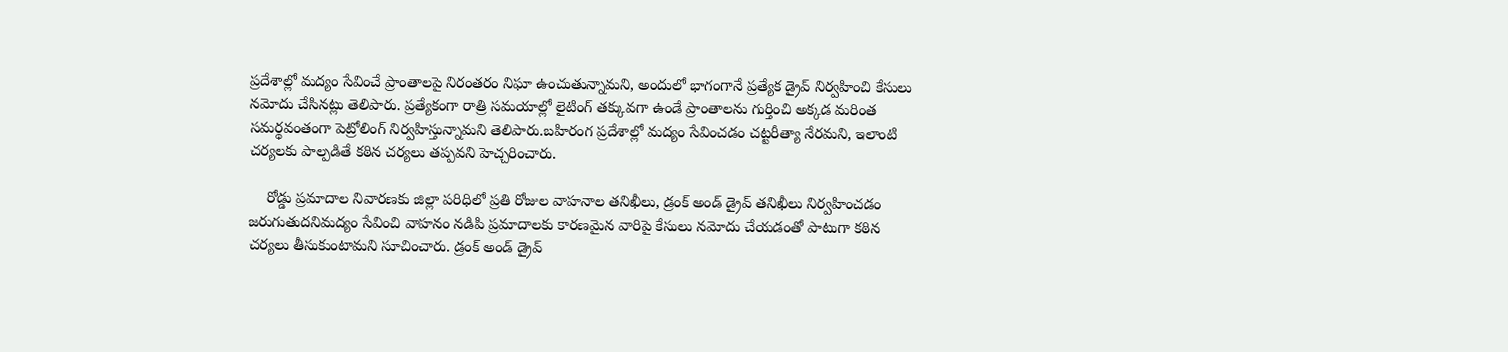ప్రదేశాల్లో మద్యం సేవించే ప్రాంతాలపై నిరంతరం నిఘా ఉంచుతున్నామని, అందులో భాగంగానే ప్రత్యేక డ్రైవ్ నిర్వహించి కేసులు నమోదు చేసినట్లు తెలిపారు. ప్రత్యేకంగా రాత్రి సమయాల్లో లైటింగ్ తక్కువగా ఉండే ప్రాంతాలను గుర్తించి అక్కడ మరింత సమర్థవంతంగా పెట్రోలింగ్ నిర్వహిస్తున్నామని తెలిపారు.బహిరంగ ప్రదేశాల్లో మద్యం సేవించడం చట్టరీత్యా నేరమని, ఇలాంటి చర్యలకు పాల్పడితే కఠిన చర్యలు తప్పవని హెచ్చరించారు.

    రోడ్డు ప్రమాదాల నివారణకు జిల్లా పరిధిలో ప్రతి రోజుల వాహనాల తనిఖీలు, డ్రంక్ అండ్ డ్రైవ్ తనిఖీలు నిర్వహించడం జరుగుతుదనిమద్యం సేవించి వాహనం నడిపి ప్రమాదాలకు కారణమైన వారిపై కేసులు నమోదు చేయడంతో పాటుగా కఠిన చర్యలు తీసుకుంటామని సూచించారు. డ్రంక్ అండ్ డ్రైవ్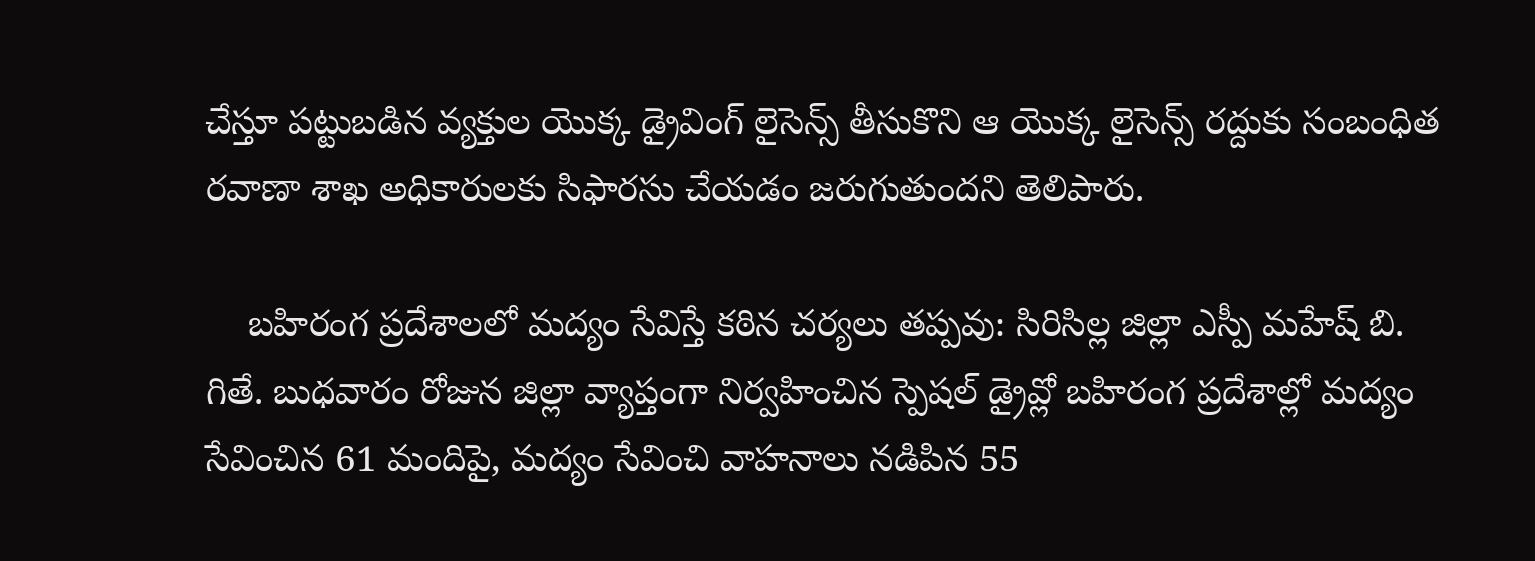చేస్తూ పట్టుబడిన వ్యక్తుల యొక్క డ్రైవింగ్ లైసెన్స్ తీసుకొని ఆ యొక్క లైసెన్స్ రద్దుకు సంబంధిత రవాణా శాఖ అధికారులకు సిఫారసు చేయడం జరుగుతుందని తెలిపారు.

    బహిరంగ ప్రదేశాలలో మద్యం సేవిస్తే కఠిన చర్యలు తప్పవు: సిరిసిల్ల జిల్లా ఎస్పీ మహేష్ బి. గితే. బుధవారం రోజున జిల్లా వ్యాప్తంగా నిర్వహించిన స్పెషల్ డ్రైవ్లో బహిరంగ ప్రదేశాల్లో మద్యం సేవించిన 61 మందిపై, మద్యం సేవించి వాహనాలు నడిపిన 55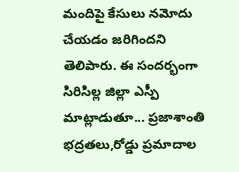మందిపై కేసులు నమోదు చేయడం జరిగిందని తెలిపారు. ఈ సందర్భంగా సిరిసిల్ల జిల్లా ఎస్పీ మాట్లాడుతూ... ప్రజాశాంతి భద్రతలు,రోడ్డు ప్రమాదాల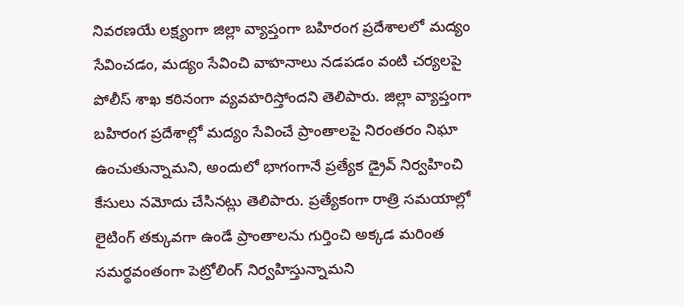నివరణయే లక్ష్యంగా జిల్లా వ్యాప్తంగా బహిరంగ ప్రదేశాలలో మద్యం సేవించడం, మద్యం సేవించి వాహనాలు నడపడం వంటి చర్యలపై పోలీస్ శాఖ కఠినంగా వ్యవహరిస్తోందని తెలిపారు. జిల్లా వ్యాప్తంగా బహిరంగ ప్రదేశాల్లో మద్యం సేవించే ప్రాంతాలపై నిరంతరం నిఘా ఉంచుతున్నామని, అందులో భాగంగానే ప్రత్యేక డ్రైవ్ నిర్వహించి కేసులు నమోదు చేసినట్లు తెలిపారు. ప్రత్యేకంగా రాత్రి సమయాల్లో లైటింగ్ తక్కువగా ఉండే ప్రాంతాలను గుర్తించి అక్కడ మరింత సమర్థవంతంగా పెట్రోలింగ్ నిర్వహిస్తున్నామని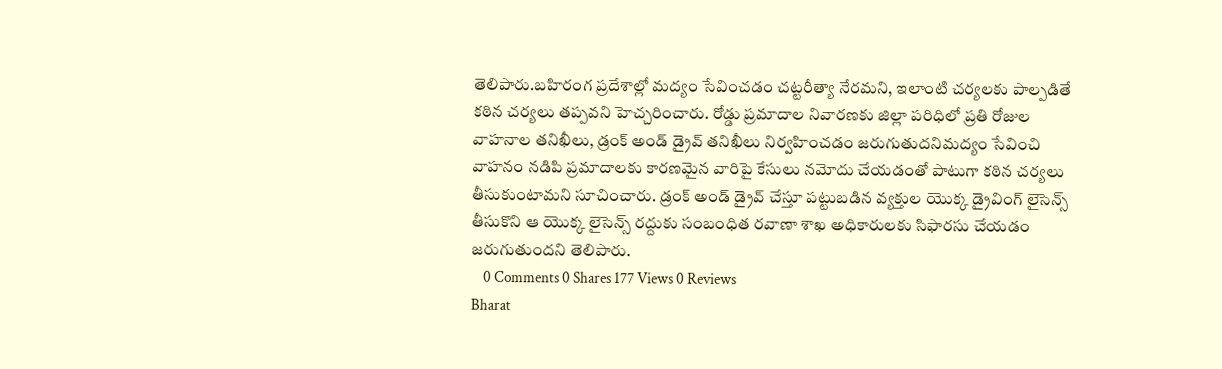తెలిపారు.బహిరంగ ప్రదేశాల్లో మద్యం సేవించడం చట్టరీత్యా నేరమని, ఇలాంటి చర్యలకు పాల్పడితే కఠిన చర్యలు తప్పవని హెచ్చరించారు. రోడ్డు ప్రమాదాల నివారణకు జిల్లా పరిధిలో ప్రతి రోజుల వాహనాల తనిఖీలు, డ్రంక్ అండ్ డ్రైవ్ తనిఖీలు నిర్వహించడం జరుగుతుదనిమద్యం సేవించి వాహనం నడిపి ప్రమాదాలకు కారణమైన వారిపై కేసులు నమోదు చేయడంతో పాటుగా కఠిన చర్యలు తీసుకుంటామని సూచించారు. డ్రంక్ అండ్ డ్రైవ్ చేస్తూ పట్టుబడిన వ్యక్తుల యొక్క డ్రైవింగ్ లైసెన్స్ తీసుకొని ఆ యొక్క లైసెన్స్ రద్దుకు సంబంధిత రవాణా శాఖ అధికారులకు సిఫారసు చేయడం జరుగుతుందని తెలిపారు.
    0 Comments 0 Shares 177 Views 0 Reviews
Bharat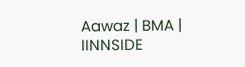Aawaz | BMA | IINNSIDE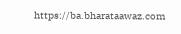https://ba.bharataawaz.com